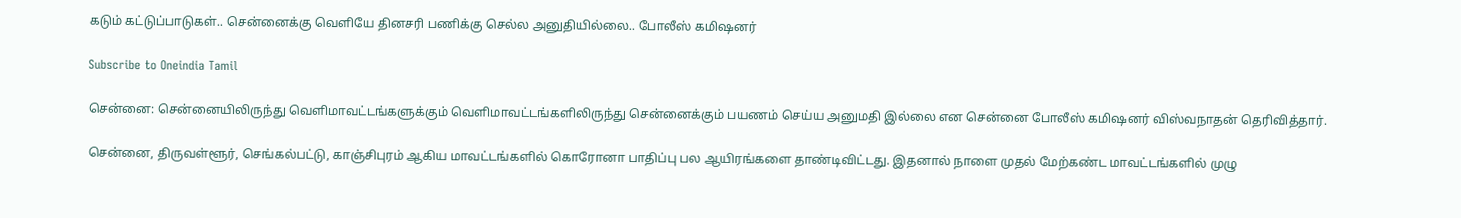கடும் கட்டுப்பாடுகள்.. சென்னைக்கு வெளியே தினசரி பணிக்கு செல்ல அனுதியில்லை.. போலீஸ் கமிஷனர்

Subscribe to Oneindia Tamil

சென்னை: சென்னையிலிருந்து வெளிமாவட்டங்களுக்கும் வெளிமாவட்டங்களிலிருந்து சென்னைக்கும் பயணம் செய்ய அனுமதி இல்லை என சென்னை போலீஸ் கமிஷனர் விஸ்வநாதன் தெரிவித்தார்.

சென்னை, திருவள்ளூர், செங்கல்பட்டு, காஞ்சிபுரம் ஆகிய மாவட்டங்களில் கொரோனா பாதிப்பு பல ஆயிரங்களை தாண்டிவிட்டது. இதனால் நாளை முதல் மேற்கண்ட மாவட்டங்களில் முழு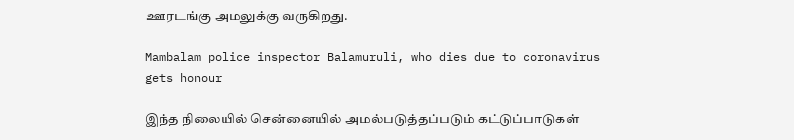ஊரடங்கு அமலுக்கு வருகிறது.

Mambalam police inspector Balamuruli, who dies due to coronavirus gets honour

இந்த நிலையில் சென்னையில் அமல்படுத்தப்படும் கட்டுப்பாடுகள்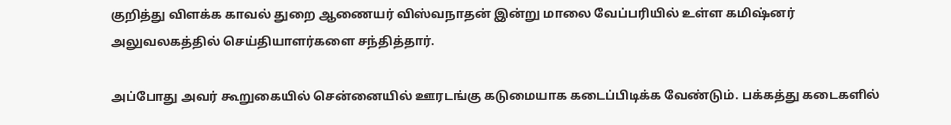குறித்து விளக்க காவல் துறை ஆணையர் விஸ்வநாதன் இன்று மாலை வேப்பரியில் உள்ள கமிஷ்னர் அலுவலகத்தில் செய்தியாளர்களை சந்தித்தார்.

அப்போது அவர் கூறுகையில் சென்னையில் ஊரடங்கு கடுமையாக கடைப்பிடிக்க வேண்டும். பக்கத்து கடைகளில்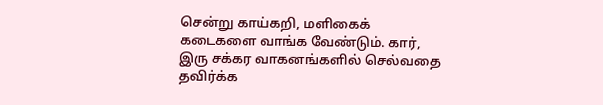சென்று காய்கறி, மளிகைக் கடைகளை வாங்க வேண்டும். கார், இரு சக்கர வாகனங்களில் செல்வதை தவிர்க்க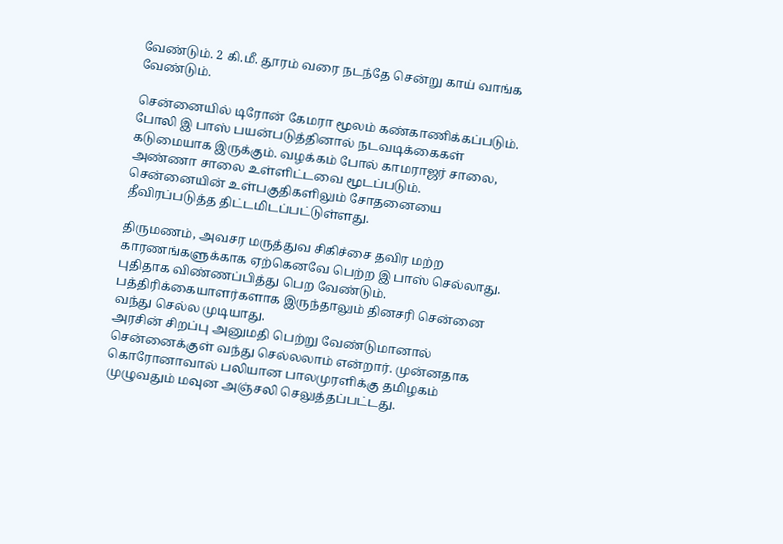வேண்டும். 2 கி.மீ. தூரம் வரை நடந்தே சென்று காய் வாங்க வேண்டும்.

சென்னையில் டிரோன் கேமரா மூலம் கண்காணிக்கப்படும். போலி இ பாஸ் பயன்படுத்தினால் நடவடிக்கைகள் கடுமையாக இருக்கும். வழக்கம் போல் காமராஜர் சாலை, அண்ணா சாலை உள்ளிட்டவை மூடப்படும். சென்னையின் உள்பகுதிகளிலும் சோதனையை தீவிரப்படுத்த திட்டமிடப்பட்டுள்ளது.

திருமணம், அவசர மருத்துவ சிகிச்சை தவிர மற்ற காரணங்களுக்காக ஏற்கெனவே பெற்ற இ பாஸ் செல்லாது. புதிதாக விண்ணப்பித்து பெற வேண்டும். பத்திரிக்கையாளர்களாக இருந்தாலும் தினசரி சென்னை வந்து செல்ல முடியாது.
அரசின் சிறப்பு அனுமதி பெற்று வேண்டுமானால் சென்னைக்குள் வந்து செல்லலாம் என்றார். முன்னதாக கொரோனாவால் பலியான பாலமுரளிக்கு தமிழகம் முழுவதும் மவுன அஞ்சலி செலுத்தப்பட்டது.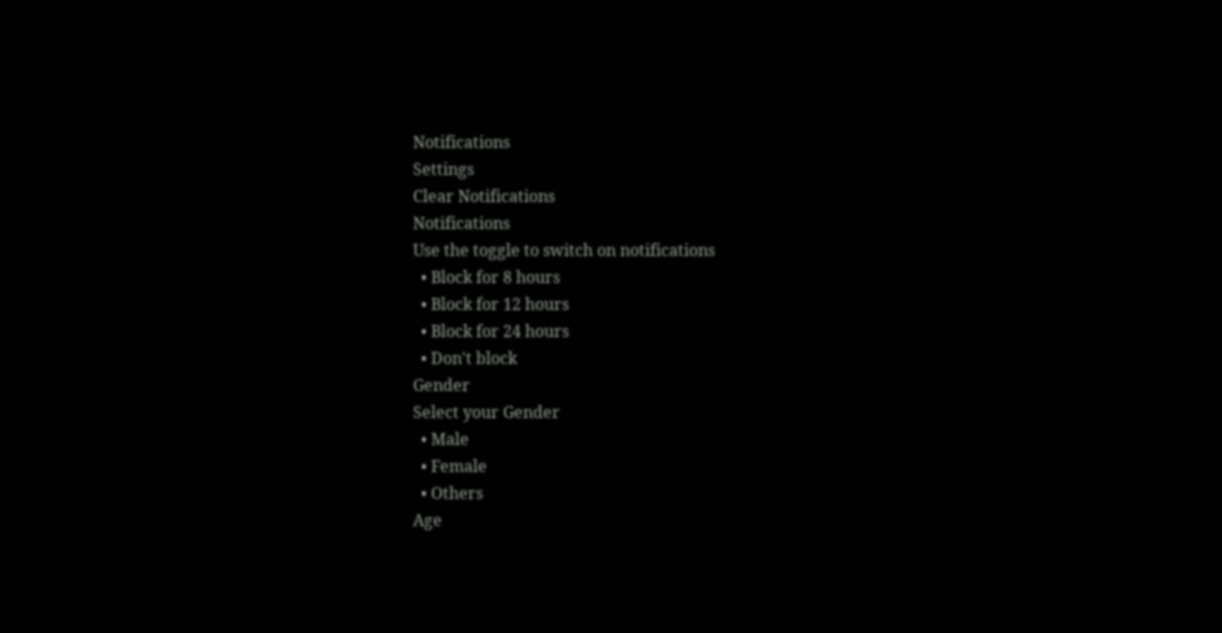Notifications
Settings
Clear Notifications
Notifications
Use the toggle to switch on notifications
  • Block for 8 hours
  • Block for 12 hours
  • Block for 24 hours
  • Don't block
Gender
Select your Gender
  • Male
  • Female
  • Others
Age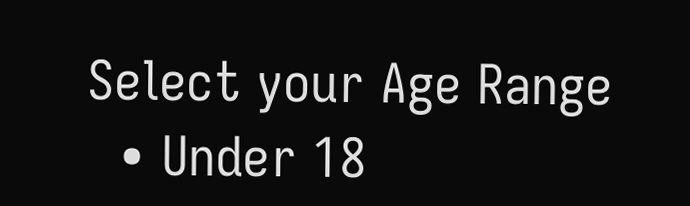Select your Age Range
  • Under 18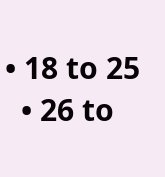• 18 to 25
  • 26 to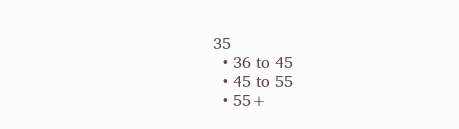35
  • 36 to 45
  • 45 to 55
  • 55+